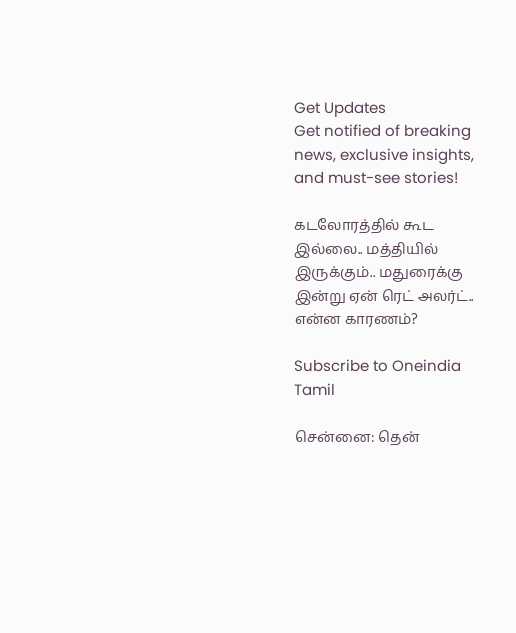Get Updates
Get notified of breaking news, exclusive insights, and must-see stories!

கடலோரத்தில் கூட இல்லை.. மத்தியில் இருக்கும்.. மதுரைக்கு இன்று ஏன் ரெட் அலர்ட்.. என்ன காரணம்?

Subscribe to Oneindia Tamil

சென்னை: தென்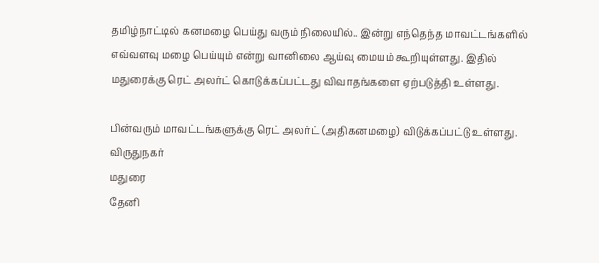தமிழ்நாட்டில் கனமழை பெய்து வரும் நிலையில்.. இன்று எந்தெந்த மாவட்டங்களில் எவ்வளவு மழை பெய்யும் என்று வானிலை ஆய்வு மையம் கூறியுள்ளது. இதில் மதுரைக்கு ரெட் அலர்ட் கொடுக்கப்பட்டது விவாதங்களை ஏற்படுத்தி உள்ளது.

பின்வரும் மாவட்டங்களுக்கு ரெட் அலர்ட் (அதிகனமழை) விடுக்கப்பட்டு உள்ளது.
விருதுநகர்
மதுரை
தேனி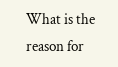What is the reason for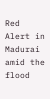Red Alert in Madurai amid the flood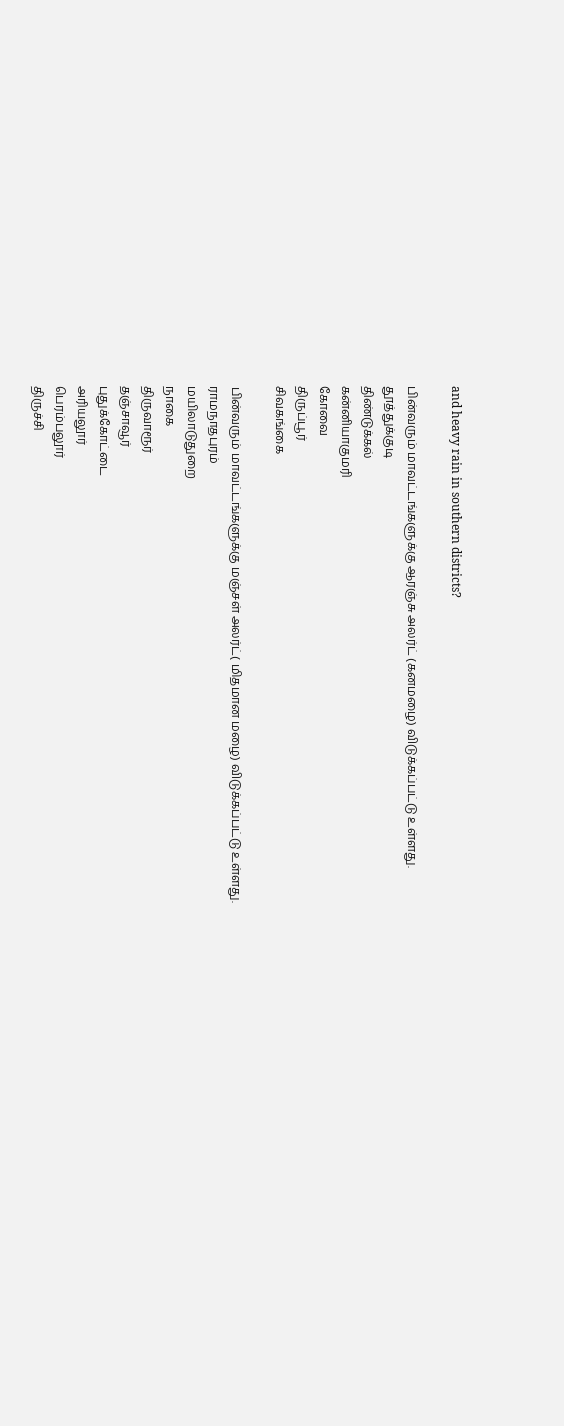and heavy rain in southern districts?

பின்வரும் மாவட்டங்களுக்கு ஆரஞ்சு அலர்ட் (கனமழை) விடுக்கப்பட்டு உள்ளது.
தூத்துக்குடி
திண்டுக்கல்
கன்னியாகுமரி
கோவை
திருப்பூர்
சிவகங்கை

பின்வரும் மாவட்டங்களுக்கு மஞ்சள் அலர்ட்( மிதமான மழை) விடுக்கப்பட்டு உள்ளது.
ராமநாதபுரம்
மயிலாடுதுறை
நாகை
திருவாரூர்
தஞ்சாவூர்
புதுக்கோட்டை
அரியலூர்
பெரம்பலூர்
திருச்சி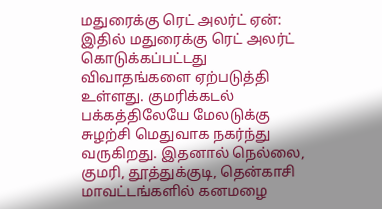மதுரைக்கு ரெட் அலர்ட் ஏன்: இதில் மதுரைக்கு ரெட் அலர்ட் கொடுக்கப்பட்டது விவாதங்களை ஏற்படுத்தி உள்ளது. குமரிக்கடல் பக்கத்திலேயே மேலடுக்கு சுழற்சி மெதுவாக நகர்ந்து வருகிறது. இதனால் நெல்லை, குமரி, தூத்துக்குடி, தென்காசி மாவட்டங்களில் கனமழை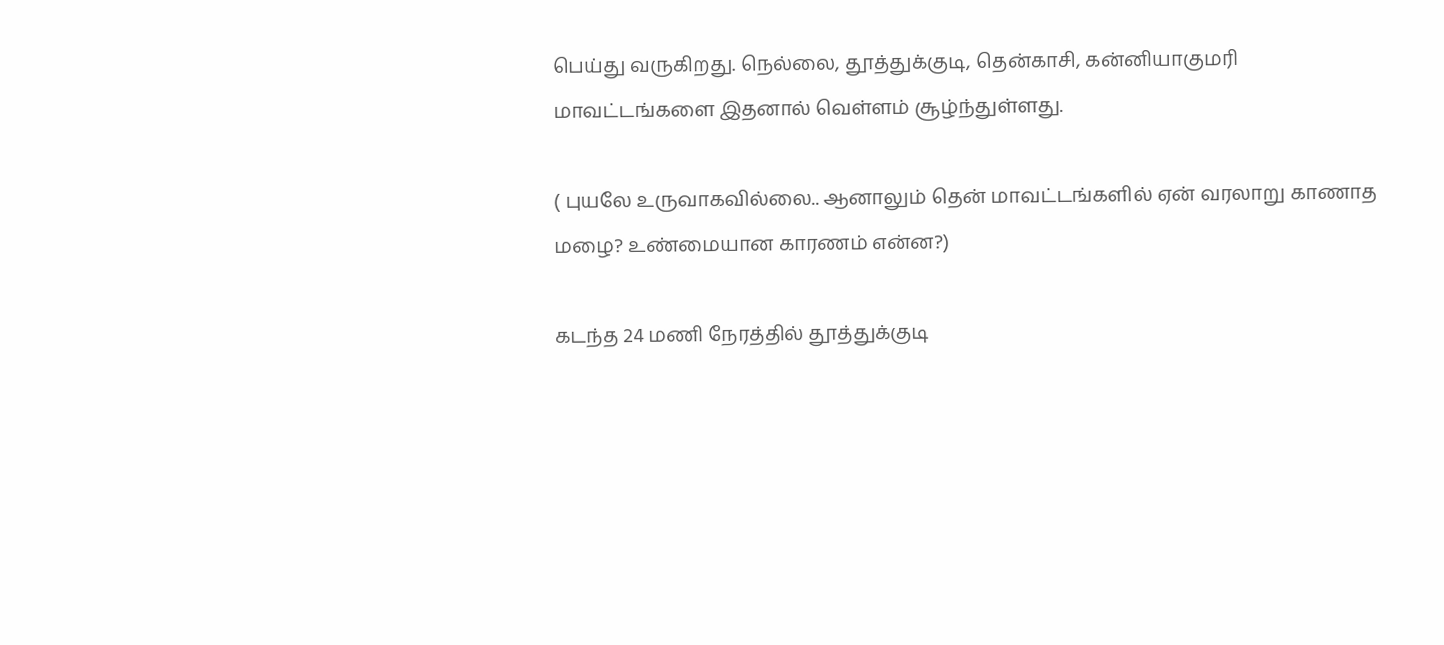பெய்து வருகிறது. நெல்லை, தூத்துக்குடி, தென்காசி, கன்னியாகுமரி மாவட்டங்களை இதனால் வெள்ளம் சூழ்ந்துள்ளது.

( புயலே உருவாகவில்லை.. ஆனாலும் தென் மாவட்டங்களில் ஏன் வரலாறு காணாத மழை? உண்மையான காரணம் என்ன?)

கடந்த 24 மணி நேரத்தில் தூத்துக்குடி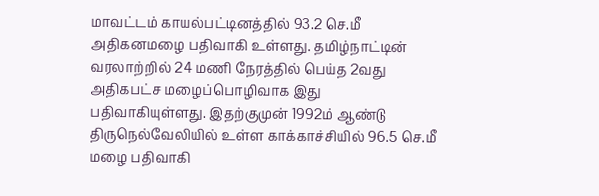மாவட்டம் காயல்பட்டினத்தில் 93.2 செ.மீ அதிகனமழை பதிவாகி உள்ளது. தமிழ்நாட்டின் வரலாற்றில் 24 மணி நேரத்தில் பெய்த 2வது அதிகபட்ச மழைப்பொழிவாக இது பதிவாகியுள்ளது. இதற்குமுன் 1992ம் ஆண்டு திருநெல்வேலியில் உள்ள காக்காச்சியில் 96.5 செ.மீ மழை பதிவாகி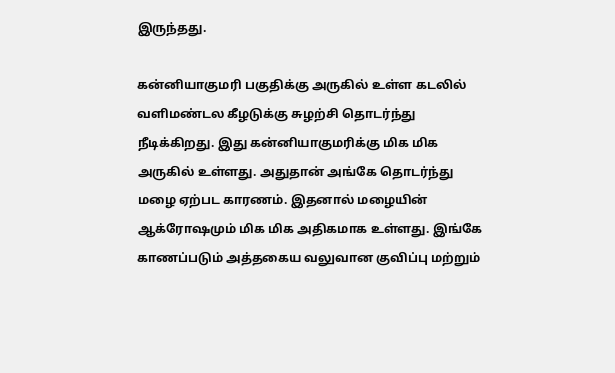இருந்தது.

கன்னியாகுமரி பகுதிக்கு அருகில் உள்ள கடலில் வளிமண்டல கீழடுக்கு சுழற்சி தொடர்ந்து நீடிக்கிறது. இது கன்னியாகுமரிக்கு மிக மிக அருகில் உள்ளது. அதுதான் அங்கே தொடர்ந்து மழை ஏற்பட காரணம். இதனால் மழையின் ஆக்ரோஷமும் மிக மிக அதிகமாக உள்ளது. இங்கே காணப்படும் அத்தகைய வலுவான குவிப்பு மற்றும்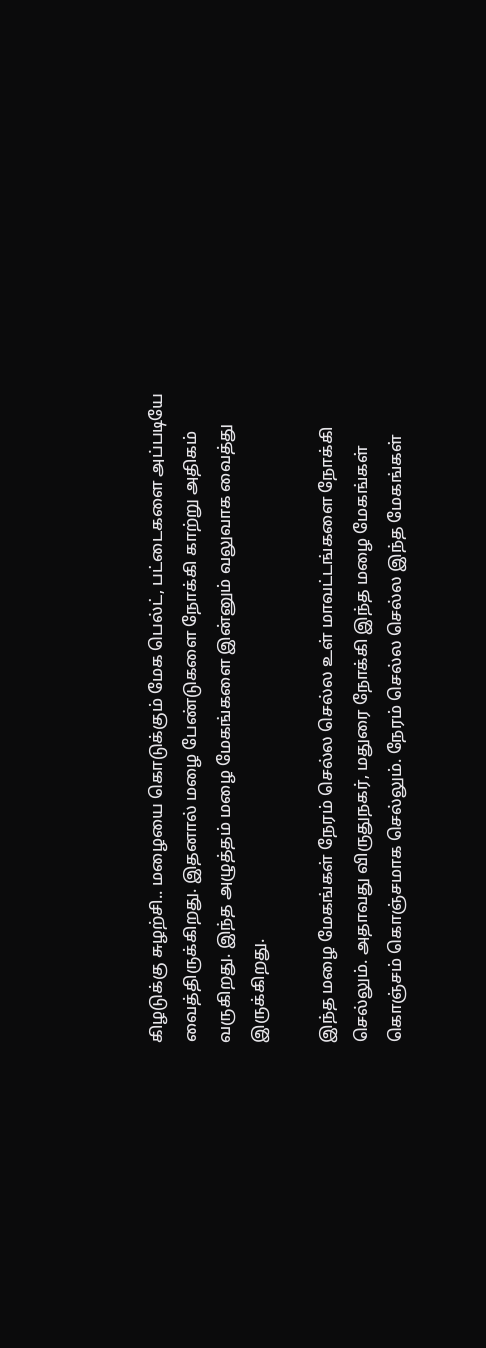கிழடுக்கு சுழற்சி.. மழையை கொடுக்கும் மேக பெல்ட், பட்டைகளை அப்படியே வைத்திருக்கிறது. இதனால் மழை பேண்டுகளை நோக்கி காற்று அதிகம் வருகிறது. இந்த அழுத்தம் மழை மேகங்களை இன்னும் வலுவாக வைத்து இருக்கிறது.

இந்த மழை மேகங்கள் நேரம் செல்ல செல்ல உள் மாவட்டங்களை நோக்கி செல்லும். அதாவது விருதுநகர், மதுரை நோக்கி இந்த மழை மேகங்கள் கொஞ்சம் கொஞ்சமாக செல்லும். நேரம் செல்ல செல்ல இந்த மேகங்கள்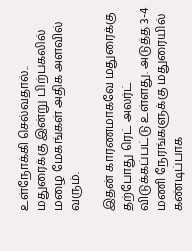உள்நோக்கி செல்வதால்.. மதுரைக்கு இன்று பிற்பகலில் மழை மேகங்கள் அதிக அளவில் வரும்.

இதன் காரணமாகவே மதுரைக்கு தற்போது ரெட் அலர்ட் விடுக்கப்பட்டு உள்ளது. அடுத்த 3-4 மணி நேரங்களுக்கு மதுரையில் கண்டிப்பாக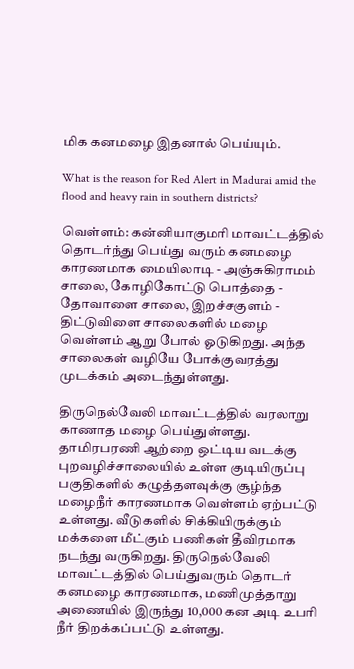மிக கனமழை இதனால் பெய்யும்.

What is the reason for Red Alert in Madurai amid the flood and heavy rain in southern districts?

வெள்ளம்: கன்னியாகுமரி மாவட்டத்தில் தொடர்ந்து பெய்து வரும் கனமழை காரணமாக மையிலாடி - அஞ்சுகிராமம் சாலை, கோழிகோட்டு பொத்தை - தோவாளை சாலை, இறச்சகுளம் - திட்டுவிளை சாலைகளில் மழை வெள்ளம் ஆறு போல் ஓடுகிறது. அந்த சாலைகள் வழியே போக்குவரத்து முடக்கம் அடைந்துள்ளது.

திருநெல்வேலி மாவட்டத்தில் வரலாறு காணாத மழை பெய்துள்ளது. தாமிரபரணி ஆற்றை ஒட்டிய வடக்கு புறவழிச்சாலையில் உள்ள குடியிருப்பு பகுதிகளில் கழுத்தளவுக்கு சூழ்ந்த மழைநீர் காரணமாக வெள்ளம் ஏற்பட்டு உள்ளது. வீடுகளில் சிக்கியிருக்கும் மக்களை மீட்கும் பணிகள் தீவிரமாக நடந்து வருகிறது. திருநெல்வேலி மாவட்டத்தில் பெய்துவரும் தொடர் கனமழை காரணமாக, மணிமுத்தாறு அணையில் இருந்து 10,000 கன அடி உபரி நீர் திறக்கப்பட்டு உள்ளது.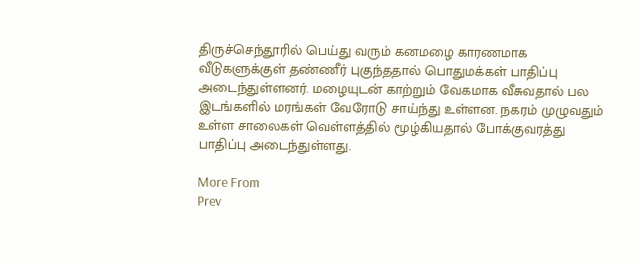திருச்செந்தூரில் பெய்து வரும் கனமழை காரணமாக வீடுகளுக்குள் தண்ணீர் புகுந்ததால் பொதுமக்கள் பாதிப்பு அடைந்துள்ளனர். மழையுடன் காற்றும் வேகமாக வீசுவதால் பல இடங்களில் மரங்கள் வேரோடு சாய்ந்து உள்ளன. நகரம் முழுவதும் உள்ள சாலைகள் வெள்ளத்தில் மூழ்கியதால் போக்குவரத்து பாதிப்பு அடைந்துள்ளது.

More From
Prev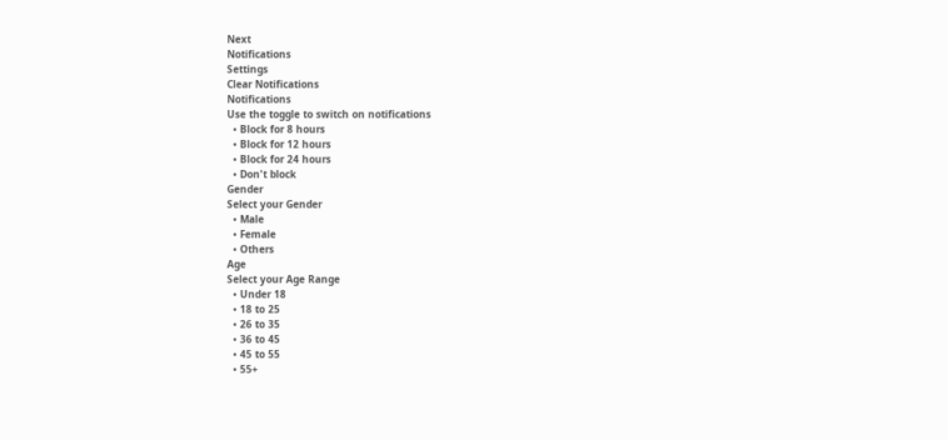Next
Notifications
Settings
Clear Notifications
Notifications
Use the toggle to switch on notifications
  • Block for 8 hours
  • Block for 12 hours
  • Block for 24 hours
  • Don't block
Gender
Select your Gender
  • Male
  • Female
  • Others
Age
Select your Age Range
  • Under 18
  • 18 to 25
  • 26 to 35
  • 36 to 45
  • 45 to 55
  • 55+